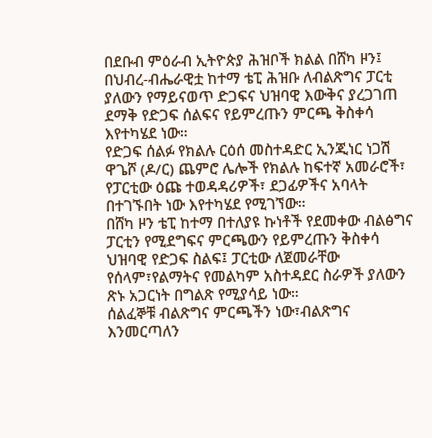በደቡብ ምዕራብ ኢትዮጵያ ሕዝቦች ክልል በሸካ ዞን፤ በህብረ-ብሔራዊቷ ከተማ ቴፒ ሕዝቡ ለብልጽግና ፓርቲ ያለውን የማይናወጥ ድጋፍና ህዝባዊ እውቅና ያረጋገጠ ደማቅ የድጋፍ ሰልፍና የይምረጡን ምርጫ ቅስቀሳ እየተካሄደ ነው።
የድጋፍ ሰልፉ የክልሉ ርዕሰ መስተዳድር ኢንጂነር ነጋሽ ዋጌሾ (ዶ/ር) ጨምሮ ሌሎች የክልሉ ከፍተኛ አመራሮች፣ የፓርቲው ዕጩ ተወዳዳሪዎች፣ ደጋፊዎችና አባላት በተገኙበት ነው እየተካሄደ የሚገኘው።
በሸካ ዞን ቴፒ ከተማ በተለያዩ ኩነቶች የደመቀው ብልፅግና ፓርቲን የሚደግፍና ምርጫውን የይምረጡን ቅስቀሳ ህዝባዊ የድጋፍ ስልፍ፤ ፓርቲው ለጀመራቸው የሰላም፣የልማትና የመልካም አስተዳደር ስራዎች ያለውን ጽኑ አጋርነት በግልጽ የሚያሳይ ነው።
ሰልፈኞቹ ብልጽግና ምርጫችን ነው፣ብልጽግና እንመርጣለን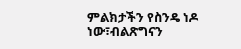ምልክታችን የስንዴ ነዶ ነው፣ብልጽግናን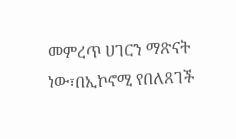መምረጥ ሀገርን ማጽናት ነው፣በኢኮኖሚ የበለጸገች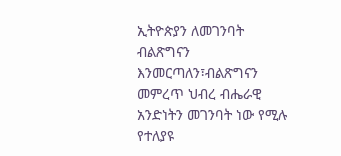ኢትዮጵያን ለመገንባት ብልጽግናን እንመርጣለን፣ብልጽግናን መምረጥ ህብረ ብሔራዊ አንድነትን መገንባት ነው የሚሉ የተለያዩ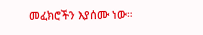መፈክሮችን እያሰሙ ነው።